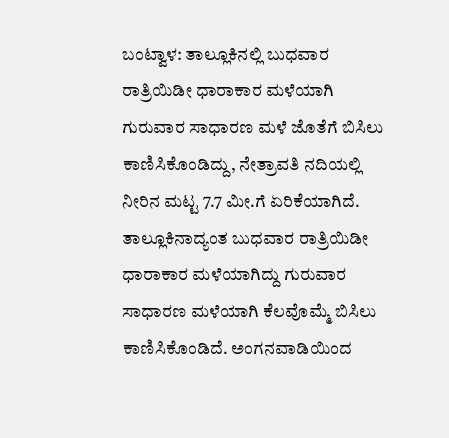ಬಂಟ್ವಾಳ: ತಾಲ್ಲೂಕಿನಲ್ಲಿ ಬುಧವಾರ ರಾತ್ರಿಯಿಡೀ ಧಾರಾಕಾರ ಮಳೆಯಾಗಿ ಗುರುವಾರ ಸಾಧಾರಣ ಮಳೆ ಜೊತೆಗೆ ಬಿಸಿಲು ಕಾಣಿಸಿಕೊಂಡಿದ್ದು, ನೇತ್ರಾವತಿ ನದಿಯಲ್ಲಿ ನೀರಿನ ಮಟ್ಟ 7.7 ಮೀ.ಗೆ ಏರಿಕೆಯಾಗಿದೆ.
ತಾಲ್ಲೂಕಿನಾದ್ಯಂತ ಬುಧವಾರ ರಾತ್ರಿಯಿಡೀ ಧಾರಾಕಾರ ಮಳೆಯಾಗಿದ್ದು ಗುರುವಾರ ಸಾಧಾರಣ ಮಳೆಯಾಗಿ ಕೆಲವೊಮ್ಮೆ ಬಿಸಿಲು ಕಾಣಿಸಿಕೊಂಡಿದೆ. ಅಂಗನವಾಡಿಯಿಂದ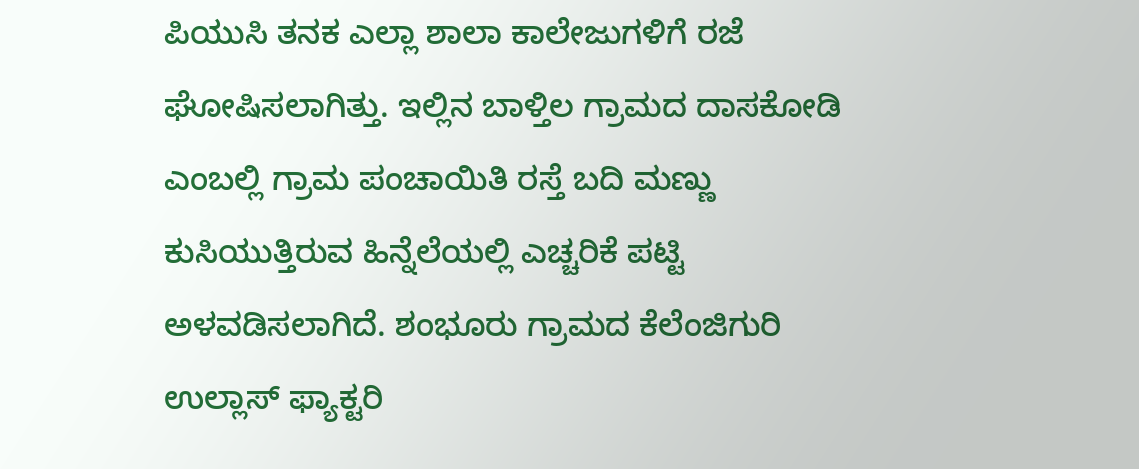ಪಿಯುಸಿ ತನಕ ಎಲ್ಲಾ ಶಾಲಾ ಕಾಲೇಜುಗಳಿಗೆ ರಜೆ ಘೋಷಿಸಲಾಗಿತ್ತು. ಇಲ್ಲಿನ ಬಾಳ್ತಿಲ ಗ್ರಾಮದ ದಾಸಕೋಡಿ ಎಂಬಲ್ಲಿ ಗ್ರಾಮ ಪಂಚಾಯಿತಿ ರಸ್ತೆ ಬದಿ ಮಣ್ಣು ಕುಸಿಯುತ್ತಿರುವ ಹಿನ್ನೆಲೆಯಲ್ಲಿ ಎಚ್ಚರಿಕೆ ಪಟ್ಟಿ ಅಳವಡಿಸಲಾಗಿದೆ. ಶಂಭೂರು ಗ್ರಾಮದ ಕೆಲೆಂಜಿಗುರಿ ಉಲ್ಲಾಸ್ ಫ್ಯಾಕ್ಟರಿ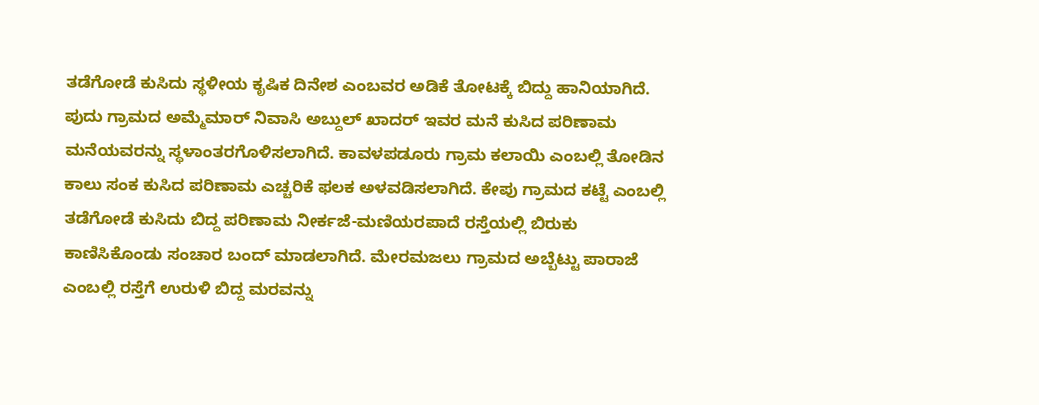ತಡೆಗೋಡೆ ಕುಸಿದು ಸ್ಥಳೀಯ ಕೃಷಿಕ ದಿನೇಶ ಎಂಬವರ ಅಡಿಕೆ ತೋಟಕ್ಕೆ ಬಿದ್ದು ಹಾನಿಯಾಗಿದೆ. ಪುದು ಗ್ರಾಮದ ಅಮ್ಮೆಮಾರ್ ನಿವಾಸಿ ಅಬ್ದುಲ್ ಖಾದರ್ ಇವರ ಮನೆ ಕುಸಿದ ಪರಿಣಾಮ ಮನೆಯವರನ್ನು ಸ್ಥಳಾಂತರಗೊಳಿಸಲಾಗಿದೆ. ಕಾವಳಪಡೂರು ಗ್ರಾಮ ಕಲಾಯಿ ಎಂಬಲ್ಲಿ ತೋಡಿನ ಕಾಲು ಸಂಕ ಕುಸಿದ ಪರಿಣಾಮ ಎಚ್ಚರಿಕೆ ಫಲಕ ಅಳವಡಿಸಲಾಗಿದೆ. ಕೇಪು ಗ್ರಾಮದ ಕಟ್ಟೆ ಎಂಬಲ್ಲಿ ತಡೆಗೋಡೆ ಕುಸಿದು ಬಿದ್ದ ಪರಿಣಾಮ ನೀರ್ಕಜೆ-ಮಣಿಯರಪಾದೆ ರಸ್ತೆಯಲ್ಲಿ ಬಿರುಕು
ಕಾಣಿಸಿಕೊಂಡು ಸಂಚಾರ ಬಂದ್ ಮಾಡಲಾಗಿದೆ. ಮೇರಮಜಲು ಗ್ರಾಮದ ಅಬ್ಬೆಟ್ಟು ಪಾರಾಜೆ ಎಂಬಲ್ಲಿ ರಸ್ತೆಗೆ ಉರುಳಿ ಬಿದ್ದ ಮರವನ್ನು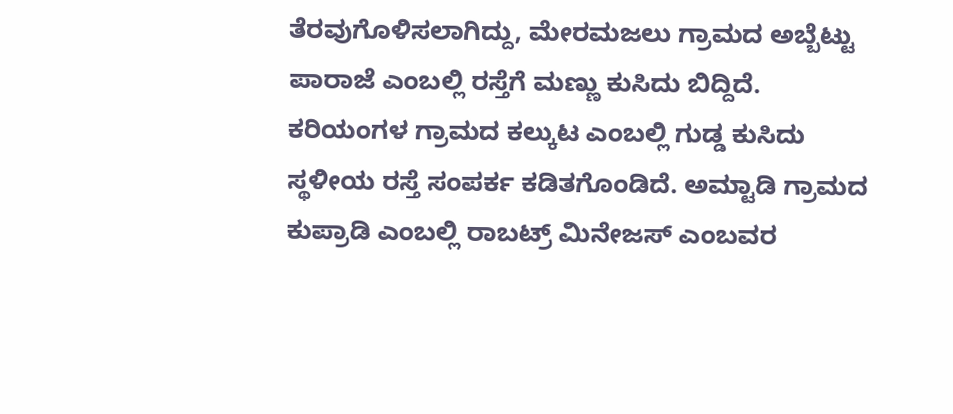ತೆರವುಗೊಳಿಸಲಾಗಿದ್ದು, ಮೇರಮಜಲು ಗ್ರಾಮದ ಅಬ್ಬೆಟ್ಟು ಪಾರಾಜೆ ಎಂಬಲ್ಲಿ ರಸ್ತೆಗೆ ಮಣ್ಣು ಕುಸಿದು ಬಿದ್ದಿದೆ.
ಕರಿಯಂಗಳ ಗ್ರಾಮದ ಕಲ್ಕುಟ ಎಂಬಲ್ಲಿ ಗುಡ್ಡ ಕುಸಿದು ಸ್ಥಳೀಯ ರಸ್ತೆ ಸಂಪರ್ಕ ಕಡಿತಗೊಂಡಿದೆ. ಅಮ್ಟಾಡಿ ಗ್ರಾಮದ ಕುಪ್ರಾಡಿ ಎಂಬಲ್ಲಿ ರಾಬಟ್ರ್ ಮಿನೇಜಸ್ ಎಂಬವರ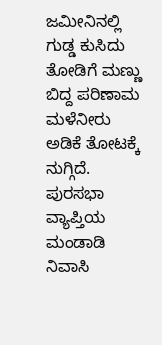ಜಮೀನಿನಲ್ಲಿ ಗುಡ್ಡ ಕುಸಿದು ತೋಡಿಗೆ ಮಣ್ಣು ಬಿದ್ದ ಪರಿಣಾಮ ಮಳೆನೀರು ಅಡಿಕೆ ತೋಟಕ್ಕೆ ನುಗ್ಗಿದೆ. ಪುರಸಭಾ ವ್ಯಾಪ್ತಿಯ ಮಂಡಾಡಿ ನಿವಾಸಿ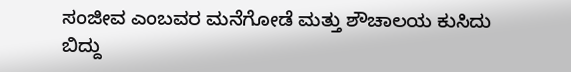ಸಂಜೀವ ಎಂಬವರ ಮನೆಗೋಡೆ ಮತ್ತು ಶೌಚಾಲಯ ಕುಸಿದು ಬಿದ್ದು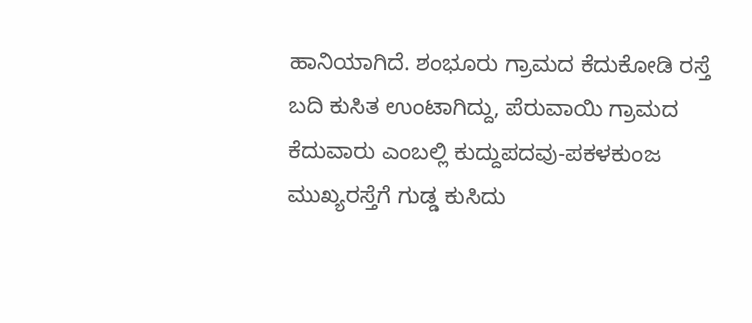ಹಾನಿಯಾಗಿದೆ. ಶಂಭೂರು ಗ್ರಾಮದ ಕೆದುಕೋಡಿ ರಸ್ತೆ ಬದಿ ಕುಸಿತ ಉಂಟಾಗಿದ್ದು, ಪೆರುವಾಯಿ ಗ್ರಾಮದ ಕೆದುವಾರು ಎಂಬಲ್ಲಿ ಕುದ್ದುಪದವು-ಪಕಳಕುಂಜ ಮುಖ್ಯರಸ್ತೆಗೆ ಗುಡ್ಡ ಕುಸಿದು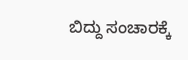ಬಿದ್ದು ಸಂಚಾರಕ್ಕೆ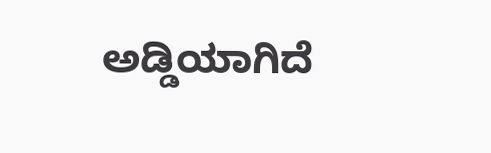ಅಡ್ಡಿಯಾಗಿದೆ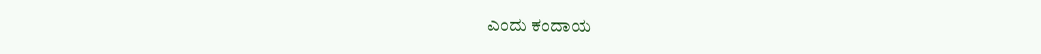ಎಂದು ಕಂದಾಯ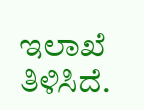ಇಲಾಖೆ ತಿಳಿಸಿದೆ.